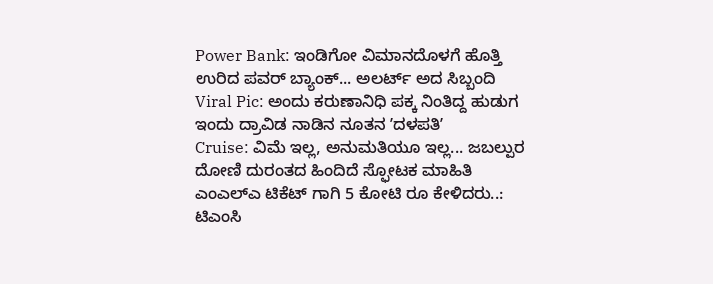Power Bank: ಇಂಡಿಗೋ ವಿಮಾನದೊಳಗೆ ಹೊತ್ತಿ ಉರಿದ ಪವರ್ ಬ್ಯಾಂಕ್... ಅಲರ್ಟ್ ಅದ ಸಿಬ್ಬಂದಿ
Viral Pic: ಅಂದು ಕರುಣಾನಿಧಿ ಪಕ್ಕ ನಿಂತಿದ್ದ ಹುಡುಗ ಇಂದು ದ್ರಾವಿಡ ನಾಡಿನ ನೂತನ ʼದಳಪತಿʼ
Cruise: ವಿಮೆ ಇಲ್ಲ, ಅನುಮತಿಯೂ ಇಲ್ಲ... ಜಬಲ್ಪುರ ದೋಣಿ ದುರಂತದ ಹಿಂದಿದೆ ಸ್ಫೋಟಕ ಮಾಹಿತಿ
ಎಂಎಲ್ಎ ಟಿಕೆಟ್ ಗಾಗಿ 5 ಕೋಟಿ ರೂ ಕೇಳಿದರು..: ಟಿಎಂಸಿ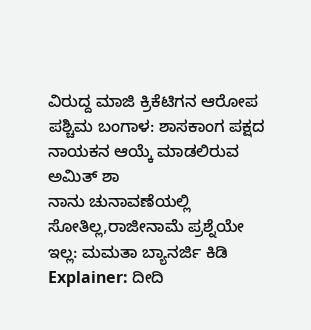ವಿರುದ್ದ ಮಾಜಿ ಕ್ರಿಕೆಟಿಗನ ಆರೋಪ
ಪಶ್ಚಿಮ ಬಂಗಾಳ: ಶಾಸಕಾಂಗ ಪಕ್ಷದ ನಾಯಕನ ಆಯ್ಕೆ ಮಾಡಲಿರುವ ಅಮಿತ್ ಶಾ
ನಾನು ಚುನಾವಣೆಯಲ್ಲಿ ಸೋತಿಲ್ಲ,ರಾಜೀನಾಮೆ ಪ್ರಶ್ನೆಯೇ ಇಲ್ಲ: ಮಮತಾ ಬ್ಯಾನರ್ಜಿ ಕಿಡಿ
Explainer: ದೀದಿ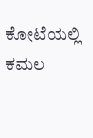ಕೋಟೆಯಲ್ಲಿ ಕಮಲ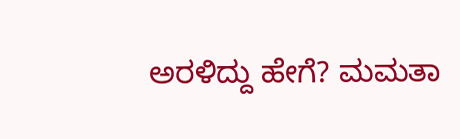ಅರಳಿದ್ದು ಹೇಗೆ? ಮಮತಾ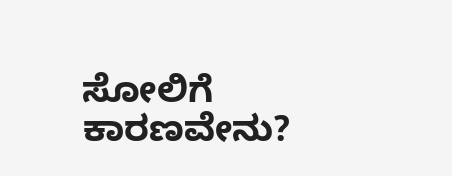ಸೋಲಿಗೆ ಕಾರಣವೇನು?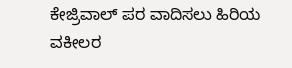ಕೇಜ್ರಿವಾಲ್ ಪರ ವಾದಿಸಲು ಹಿರಿಯ ವಕೀಲರ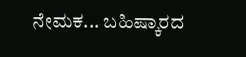ನೇಮಕ... ಬಹಿಷ್ಕಾರದ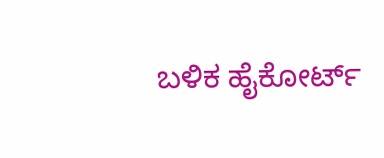ಬಳಿಕ ಹೈಕೋರ್ಟ್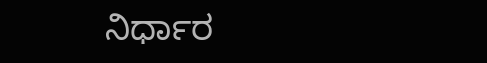ನಿರ್ಧಾರ